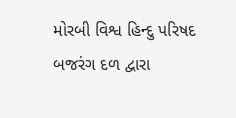મોરબી વિશ્વ હિન્દુ પરિષદ બજરંગ દળ દ્વારા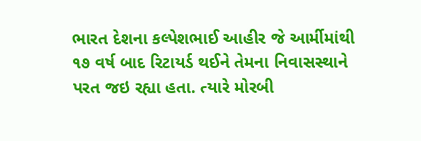ભારત દેશના કલ્પેશભાઈ આહીર જે આર્મીમાંથી ૧૭ વર્ષ બાદ રિટાયર્ડ થઈને તેમના નિવાસસ્થાને પરત જઇ રહ્યા હતા. ત્યારે મોરબી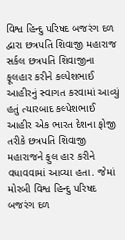વિશ્વ હિન્દુ પરિષદ બજરંગ દળ દ્વારા છત્રપતિ શિવાજી મહારાજ સર્કલ છત્રપતિ શિવાજીના ફૂલહાર કરીને કલ્પેશભાઈ આહીરનું સ્વાગત કરવામાં આવ્યું હતું ત્યારબાદ કલ્પેશભાઈ આહીર એક ભારત દેશના ફોજી તરીકે છત્રપતિ શિવાજી મહારાજને ફુલ હાર કરીને વધાવવામાં આવ્યા હતા. જેમાં મોરબી વિશ્વ હિન્દુ પરિષદ બજરંગ દળ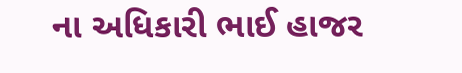ના અધિકારી ભાઈ હાજર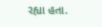રહ્યા હતા.